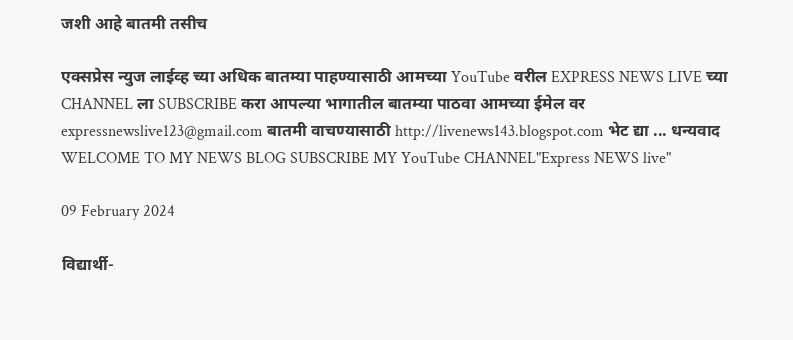जशी आहे बातमी तसीच

एक्सप्रेस न्युज लाईव्ह च्या अधिक बातम्या पाहण्यासाठी आमच्या YouTube वरील EXPRESS NEWS LIVE च्या CHANNEL ला SUBSCRIBE करा आपल्या भागातील बातम्या पाठवा आमच्या ईमेल वर expressnewslive123@gmail.com बातमी वाचण्यासाठी http://livenews143.blogspot.com भेट द्या ... धन्यवाद WELCOME TO MY NEWS BLOG SUBSCRIBE MY YouTube CHANNEL"Express NEWS live"

09 February 2024

विद्यार्थी-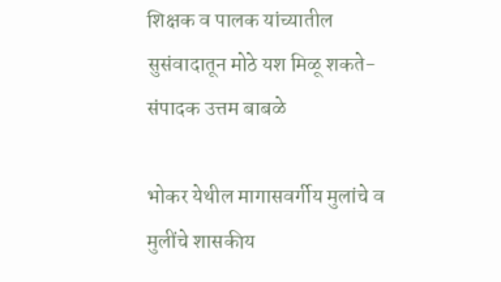शिक्षक व पालक यांच्यातील सुसंवादातून मोठे यश मिळू शकते-संपादक उत्तम बाबळे

भोकर येथील मागासवर्गीय मुलांचे व मुलींचे शासकीय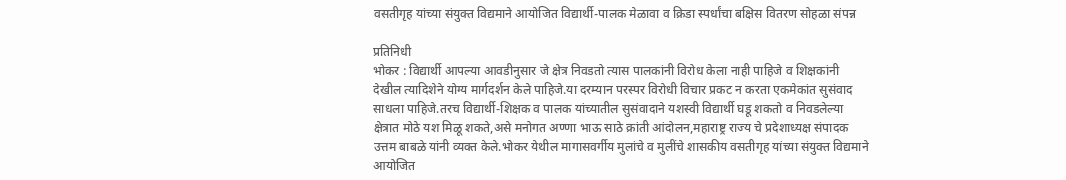वसतीगृह यांच्या संयुक्त विद्यमाने आयोजित विद्यार्थी-पालक मेळावा व क्रिडा स्पर्धांचा बक्षिस वितरण सोहळा संपन्न

प्रतिनिधी
भोकर : विद्यार्थी आपल्या आवडीनुसार जे क्षेत्र निवडतो त्यास पालकांनी विरोध केला नाही पाहिजे व शिक्षकांनी देखील त्यादिशेने योग्य मार्गदर्शन केले पाहिजे.या दरम्यान परस्पर विरोधी विचार प्रकट न करता एकमेकांत सुसंवाद साधला पाहिजे.तरच विद्यार्थी-शिक्षक व पालक यांच्यातील सुसंवादाने यशस्वी विद्यार्थी घडू शकतो व निवडलेल्या क्षेत्रात मोठे यश मिळू शकते,असे मनोगत अण्णा भाऊ साठे क्रांती आंदोलन,महाराष्ट्र राज्य चे प्रदेशाध्यक्ष संपादक उत्तम बाबळे यांनी व्यक्त केले.भोकर येथील मागासवर्गीय मुलांचे व मुलींचे शासकीय वसतीगृह यांच्या संयुक्त विद्यमाने आयोजित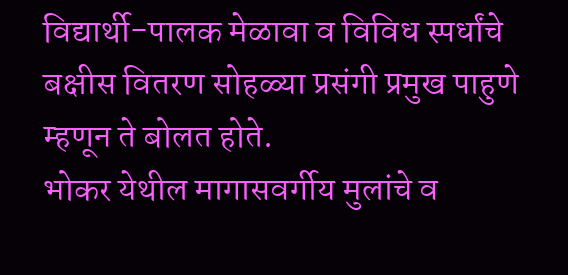विद्यार्थी-पालक मेळावा व विविध स्पर्धांचे बक्षीस वितरण सोहळ्या प्रसंगी प्रमुख पाहुणे म्हणून ते बोलत होते.
भोकर येथील मागासवर्गीय मुलांचे व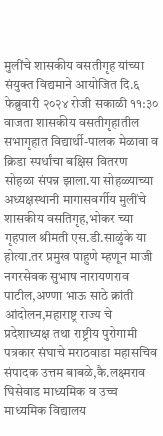मुलींचे शासकीय वसतीगृह यांच्या संयुक्त विद्यमाने आयोजित दि.६ फेब्रुवारी २०२४ रोजी सकाळी ११:३० वाजता शासकीय वसतीगृहातील सभागृहात विद्यार्थी-पालक मेळावा व क्रिडा स्पर्धांचा बक्षिस वितरण सोहळा संपन्न झाला.या सोहळ्याच्या अध्यक्षस्थानी मागासवर्गीय मुलींचे शासकीय वसतिगृह,भोकर च्या गृहपाल श्रीमती एस.डी.साळुंके या होत्या.तर प्रमुख पाहुणे म्हणून माजी नगरसेवक सुभाष नारायणराव पाटील,अण्णा भाऊ साठे क्रांती आंदोलन,महाराष्ट्र राज्य चे प्रदेशाध्यक्ष तथा राष्ट्रीय पुरोगामी पत्रकार संघाचे मराठवाडा महासचिव संपादक उत्तम बाबळे,कै.लक्ष्मराव घिसेवाड माध्यमिक व उच्च माध्यमिक विद्यालय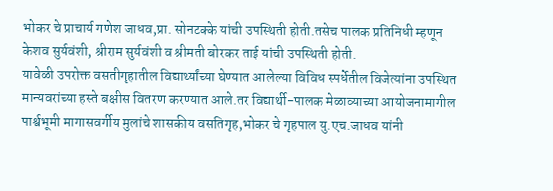भोकर चे प्राचार्य गणेश जाधव,प्रा. सोनटक्के यांची उपस्थिती होती.तसेच पालक प्रतिनिधी म्हणून केशव सुर्यवंशी, श्रीराम सुर्यवंशी व श्रीमती बोरकर ताई यांची उपस्थिती होती.
यावेळी उपरोक्त वसतीगृहातील विद्यार्थ्यांच्या घेण्यात आलेल्या विविध स्पर्धेतील विजेत्यांना उपस्थित मान्यवरांच्या हस्ते बक्षीस वितरण करण्यात आले.तर विद्यार्थी-पालक मेळाव्याच्या आयोजनामागील पार्श्वभूमी मागासवर्गीय मुलांचे शासकीय वसतिगृह,भोकर चे गृहपाल यु.एच.जाधव यांनी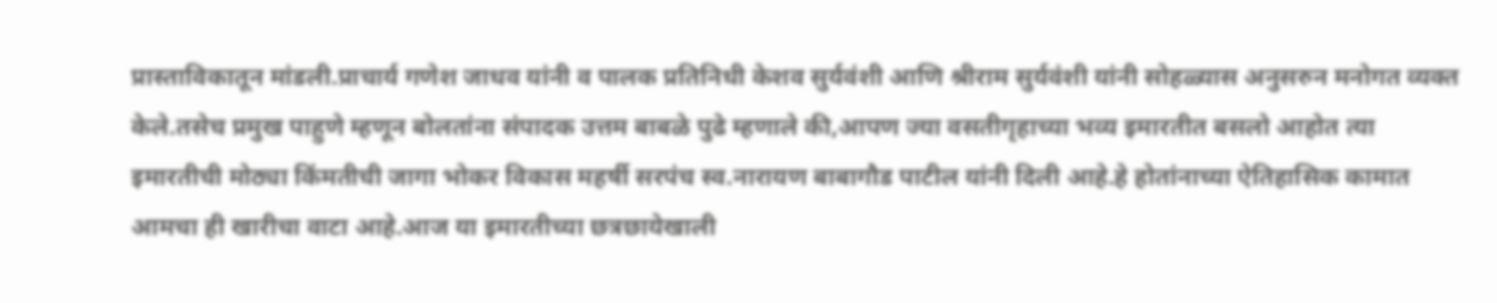प्रास्ताविकातून मांडली.प्राचार्य गणेश जाधव यांनी व पालक प्रतिनिधी केशव सुर्यवंशी आणि श्रीराम सुर्यवंशी यांनी सोहळ्यास अनुसरुन मनोगत व्यक्त केले.तसेच प्रमुख पाहुणे म्हणून बोलतांना संपादक उत्तम बाबळे पुढे म्हणाले की,आपण ज्या वसतीगृहाच्या भव्य इमारतीत बसलो आहोत त्या इमारतीची मोठ्या किंमतीची जागा भोकर विकास महर्षी सरपंच स्व.नारायण बाबागौड पाटील यांनी दिली आहे.हे होतांनाच्या ऐतिहासिक कामात आमचा ही खारीचा वाटा आहे.आज या इमारतीच्या छत्रछायेखाली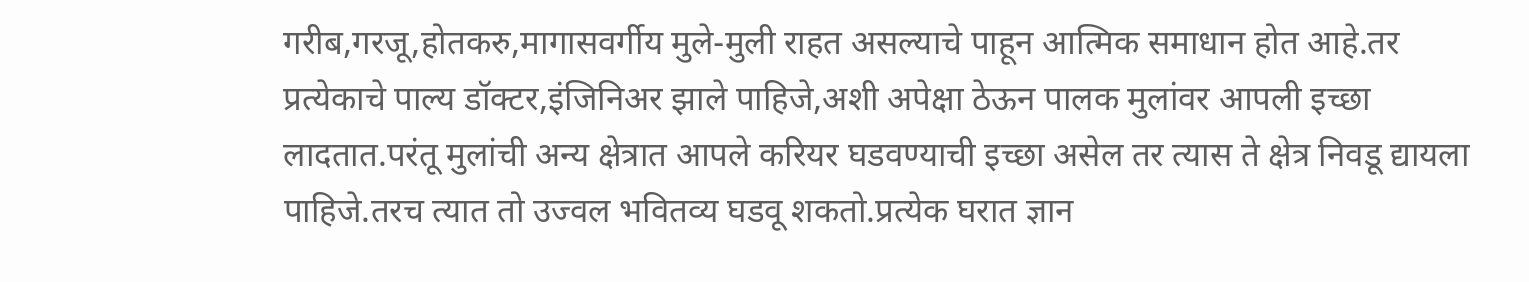गरीब,गरजू,होतकरु,मागासवर्गीय मुले-मुली राहत असल्याचे पाहून आत्मिक समाधान होत आहे.तर प्रत्येकाचे पाल्य डॉक्टर,इंजिनिअर झाले पाहिजे,अशी अपेक्षा ठेऊन पालक मुलांवर आपली इच्छा लादतात.परंतू मुलांची अन्य क्षेत्रात आपले करियर घडवण्याची इच्छा असेल तर त्यास ते क्षेत्र निवडू द्यायला पाहिजे.तरच त्यात तो उज्वल भवितव्य घडवू शकतो.प्रत्येक घरात ज्ञान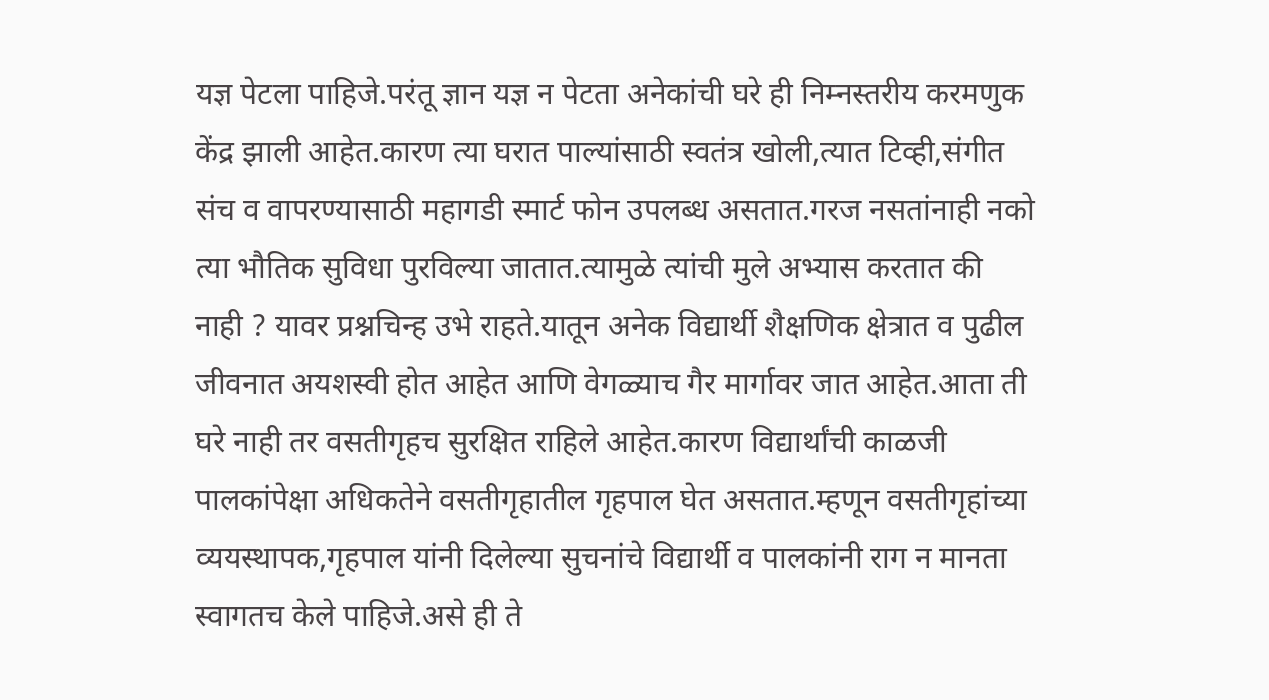यज्ञ पेटला पाहिजे.परंतू ज्ञान यज्ञ न पेटता अनेकांची घरे ही निम्नस्तरीय करमणुक केंद्र झाली आहेत.कारण त्या घरात पाल्यांसाठी स्वतंत्र खोली,त्यात टिव्ही,संगीत संच व वापरण्यासाठी महागडी स्मार्ट फोन उपलब्ध असतात.गरज नसतांनाही नको त्या भौतिक सुविधा पुरविल्या जातात.त्यामुळे त्यांची मुले अभ्यास करतात की नाही ? यावर प्रश्नचिन्ह उभे राहते.यातून अनेक विद्यार्थी शैक्षणिक क्षेत्रात व पुढील जीवनात अयशस्वी होत आहेत आणि वेगळ्याच गैर मार्गावर जात आहेत.आता ती घरे नाही तर वसतीगृहच सुरक्षित राहिले आहेत.कारण विद्यार्थांची काळजी पालकांपेक्षा अधिकतेने वसतीगृहातील गृहपाल घेत असतात.म्हणून वसतीगृहांच्या व्ययस्थापक,गृहपाल यांनी दिलेल्या सुचनांचे विद्यार्थी व पालकांनी राग न मानता स्वागतच केले पाहिजे.असे ही ते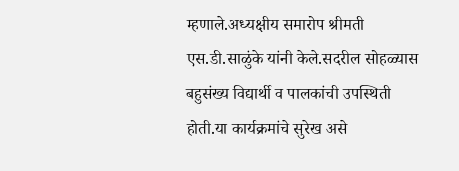म्हणाले.अध्यक्षीय समारोप श्रीमती एस.डी.साळुंके यांनी केले.सदरील सोहळ्यास बहुसंख्य विद्यार्थी व पालकांची उपस्थिती होती.या कार्यक्रमांचे सुरेख असे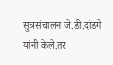सुत्रसंचालन जे.डी.दांडगे यांनी केले.तर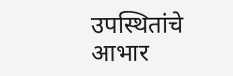उपस्थितांचे आभार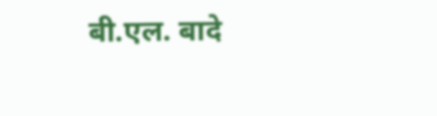बी.एल. बादे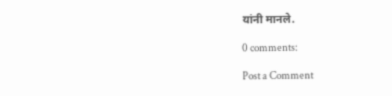यांनी मानले.

0 comments:

Post a Comment